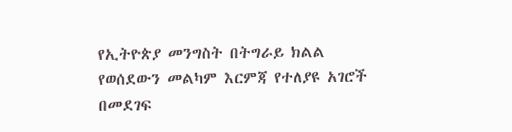የኢትዮጵያ መንግስት በትግራይ ክልል የወሰደውን መልካም እርምጃ የተለያዩ አገሮች በመደገፍ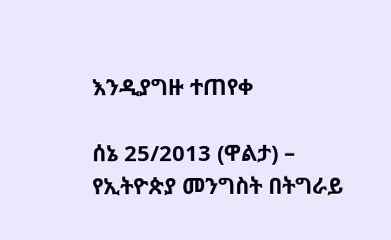እንዲያግዙ ተጠየቀ

ሰኔ 25/2013 (ዋልታ) – የኢትዮጵያ መንግስት በትግራይ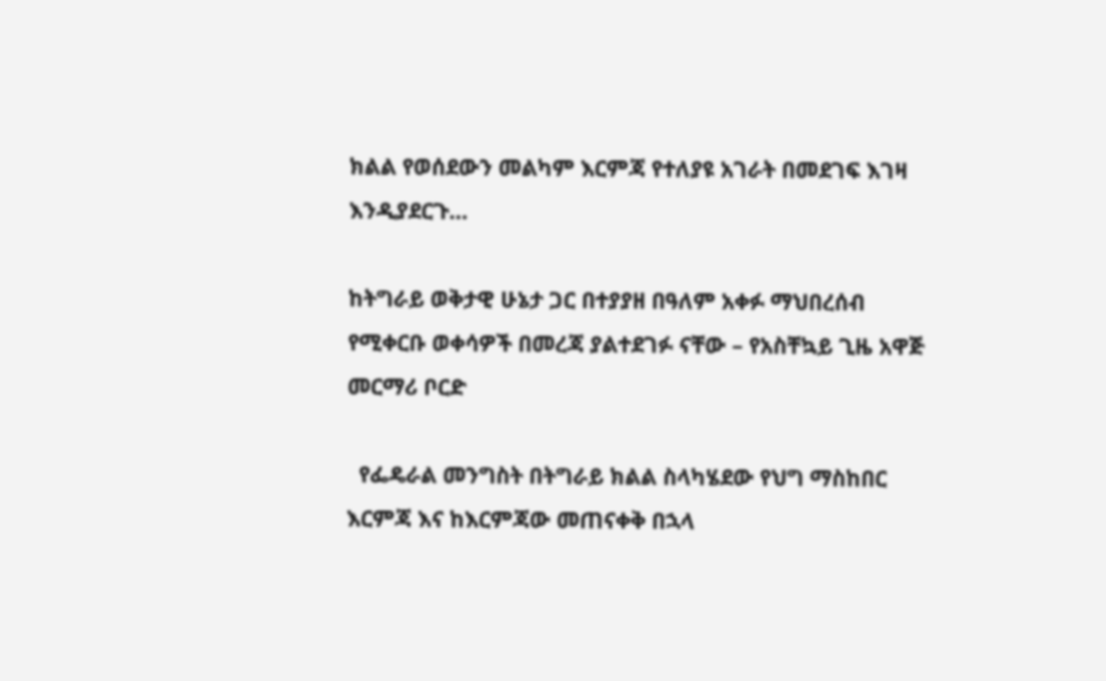ክልል የወሰደውን መልካም እርምጃ የተለያዩ አገራት በመደገፍ እገዛ እንዲያደርጉ…

ከትግራይ ወቅታዊ ሁኔታ ጋር በተያያዘ በዓለም አቀፉ ማህበረሰብ የሚቀርቡ ወቀሳዎች በመረጃ ያልተደገፉ ናቸው – የአስቸኳይ ጊዜ አዋጅ መርማሪ ቦርድ

  የፌዴራል መንግስት በትግራይ ክልል ስላካሄደው የህግ ማስከበር እርምጃ እና ከእርምጃው መጠናቀቅ በኋላ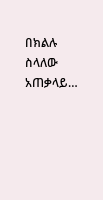በክልሉ ስላለው አጠቃላይ…